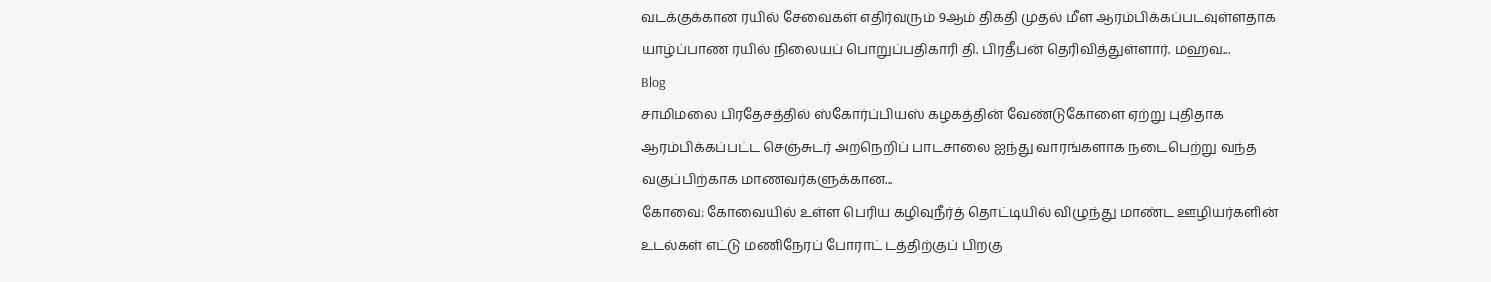வடக்குக்கான ரயில் சேவைகள் எதிர்வரும் 9ஆம் திகதி முதல் மீள ஆரம்பிக்கப்படவுள்ளதாக யாழ்ப்பாண ரயில் நிலையப் பொறுப்பதிகாரி தி. பிரதீபன் தெரிவித்துள்ளார். மஹவ...
Blog
சாமிமலை பிரதேசத்தில் ஸ்கோர்ப்பியஸ் கழகத்தின் வேண்டுகோளை ஏற்று புதிதாக ஆரம்பிக்கப்பட்ட செஞ்சுடர் அறநெறிப் பாடசாலை ஐந்து வாரங்களாக நடைபெற்று வந்த வகுப்பிற்காக மாணவர்களுக்கான...
கோவை: கோவையில் உள்ள பெரிய கழிவுநீர்த் தொட்டியில் விழுந்து மாண்ட ஊழியர்களின் உடல்கள் எட்டு மணிநேரப் போராட் டத்திற்குப் பிறகு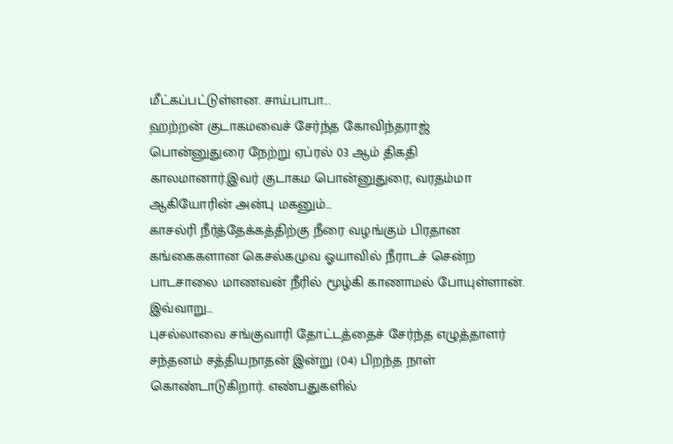மீட்கப்பட்டுள்ளன. சாய்பாபா...
ஹற்றன் குடாகமவைச் சேர்ந்த கோவிந்தராஜ் பொன்னுதுரை நேற்று ஏப்ரல் 03 ஆம் திகதி காலமானார்.இவர் குடாகம பொன்னுதுரை, வரதம்மா ஆகியோரின் அன்பு மகனும்...
காசல்ரி நீர்த்தேக்கத்திற்கு நீரை வழங்கும் பிரதான கங்கைகளான கெசல்கமுவ ஓயாவில் நீராடச் சென்ற பாடசாலை மாணவன் நீரில் மூழ்கி காணாமல் போயுள்ளான். இவ்வாறு...
புசல்லாவை சங்குவாரி தோட்டத்தைச் சேர்ந்த எழுத்தாளர் சந்தனம் சத்தியநாதன் இன்று (04) பிறந்த நாள் கொண்டாடுகிறார். எண்பதுகளில்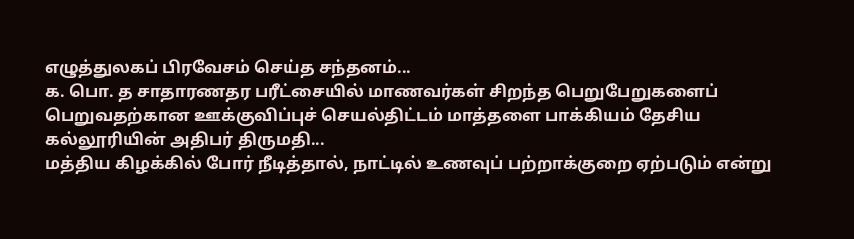எழுத்துலகப் பிரவேசம் செய்த சந்தனம்...
க. பொ. த சாதாரணதர பரீட்சையில் மாணவர்கள் சிறந்த பெறுபேறுகளைப் பெறுவதற்கான ஊக்குவிப்புச் செயல்திட்டம் மாத்தளை பாக்கியம் தேசிய கல்லூரியின் அதிபர் திருமதி...
மத்திய கிழக்கில் போர் நீடித்தால், நாட்டில் உணவுப் பற்றாக்குறை ஏற்படும் என்று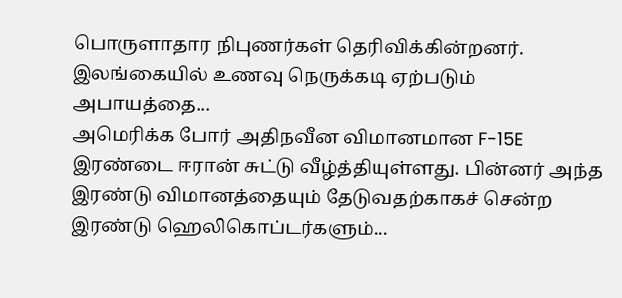பொருளாதார நிபுணர்கள் தெரிவிக்கின்றனர். இலங்கையில் உணவு நெருக்கடி ஏற்படும் அபாயத்தை...
அமெரிக்க போர் அதிநவீன விமானமான F-15E இரண்டை ஈரான் சுட்டு வீழ்த்தியுள்ளது. பின்னர் அந்த இரண்டு விமானத்தையும் தேடுவதற்காகச் சென்ற இரண்டு ஹெலிகொப்டர்களும்...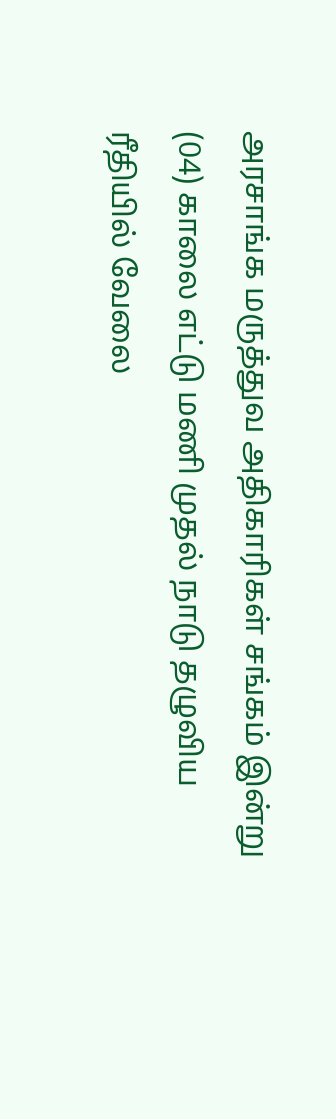அரசாங்க மருத்துவ அதிகாரிகள் சங்கம் இன்று (04) காலை எட்டு மணி முதல் நாடு தழுவிய ரீதியில் வேலை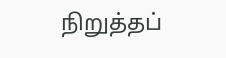நிறுத்தப்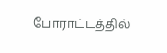போராட்டத்தில்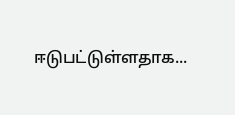ஈடுபட்டுள்ளதாக...